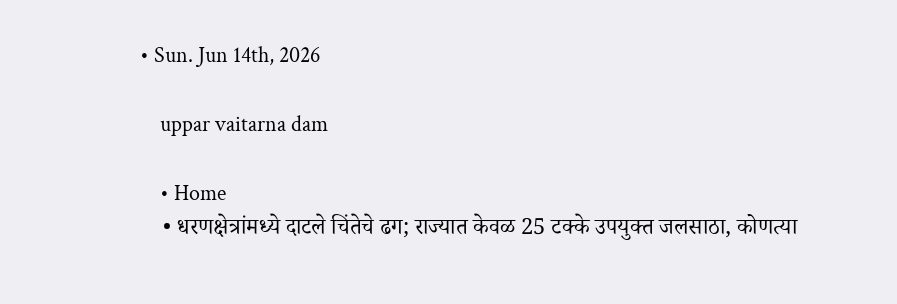• Sun. Jun 14th, 2026

    uppar vaitarna dam

    • Home
    • धरणक्षेत्रांमध्ये दाटले चिंतेचे ढग; राज्यात केवळ 25 टक्के उपयुक्त जलसाठा, कोणत्या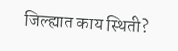जिल्ह्यात काय स्थिती?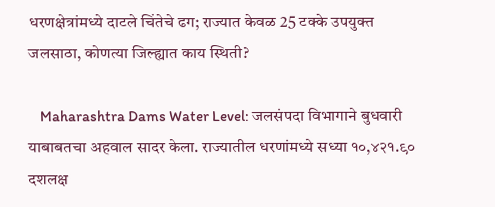धरणक्षेत्रांमध्ये दाटले चिंतेचे ढग; राज्यात केवळ 25 टक्के उपयुक्त जलसाठा, कोणत्या जिल्ह्यात काय स्थिती?

    Maharashtra Dams Water Level: जलसंपदा विभागाने बुधवारी याबाबतचा अहवाल सादर केला. राज्यातील धरणांमध्ये सध्या १०,४२१.९० दशलक्ष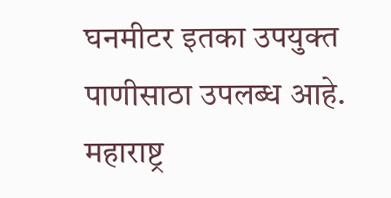घनमीटर इतका उपयुक्त पाणीसाठा उपलब्ध आहे. महाराष्ट्र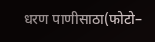धरण पाणीसाठा(फोटो–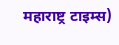महाराष्ट्र टाइम्स)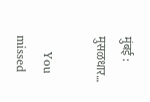मुंबई : मुसळधार…

    You missed